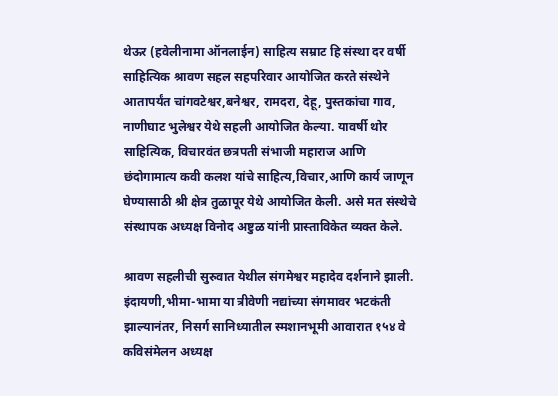थेऊर (हवेलीनामा ऑनलाईन) साहित्य सम्राट हि संस्था दर वर्षी साहित्यिक श्रावण सहल सहपरिवार आयोजित करते संस्थेने आतापर्यंत चांगवटेश्वर,बनेश्वर, रामदरा, देहू, पुस्तकांचा गाव, नाणीघाट भुलेश्वर येथे सहली आयोजित केल्या. यावर्षी थोर साहित्यिक, विचारवंत छत्रपती संभाजी महाराज आणि छंदोगामात्य कवी कलश यांचे साहित्य,विचार,आणि कार्य जाणून घेण्यासाठी श्री क्षेत्र तुळापूर येथे आयोजित केली. असे मत संस्थेचे संस्थापक अध्यक्ष विनोद अष्टुळ यांनी प्रास्ताविकेत व्यक्त केले.

श्रावण सहलीची सुरुवात येथील संगमेश्वर महादेव दर्शनाने झाली. इंदायणी,भीमा-भामा या त्रीवेणी नद्यांच्या संगमावर भटकंती झाल्यानंतर, निसर्ग सानिध्यातील स्मशानभूमी आवारात १५४ वे कविसंमेलन अध्यक्ष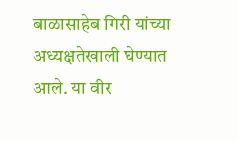बाळासाहेब गिरी यांच्या अध्यक्षतेखाली घेण्यात आले. या वीर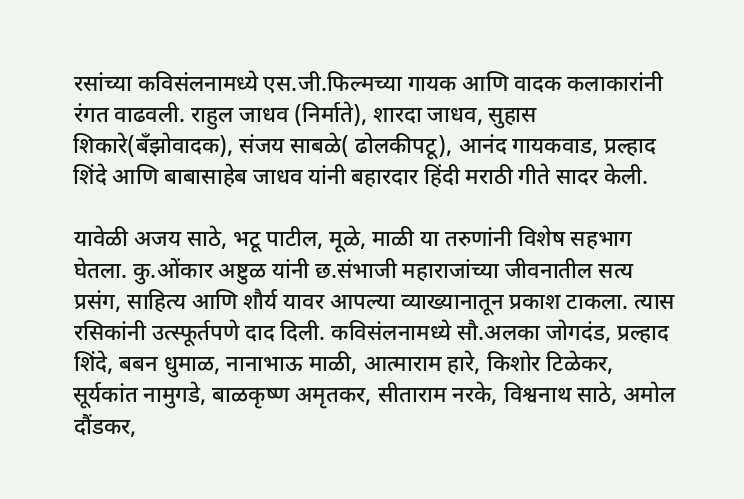रसांच्या कविसंलनामध्ये एस.जी.फिल्मच्या गायक आणि वादक कलाकारांनी रंगत वाढवली. राहुल जाधव (निर्माते), शारदा जाधव, सुहास शिकारे(बँझोवादक), संजय साबळे( ढोलकीपटू), आनंद गायकवाड, प्रल्हाद शिंदे आणि बाबासाहेब जाधव यांनी बहारदार हिंदी मराठी गीते सादर केली.

यावेळी अजय साठे, भटू पाटील, मूळे, माळी या तरुणांनी विशेष सहभाग घेतला. कु.ओंकार अष्टुळ यांनी छ.संभाजी महाराजांच्या जीवनातील सत्य प्रसंग, साहित्य आणि शौर्य यावर आपल्या व्याख्यानातून प्रकाश टाकला. त्यास रसिकांनी उत्स्फूर्तपणे दाद दिली. कविसंलनामध्ये सौ.अलका जोगदंड, प्रल्हाद शिंदे, बबन धुमाळ, नानाभाऊ माळी, आत्माराम हारे, किशोर टिळेकर, सूर्यकांत नामुगडे, बाळकृष्ण अमृतकर, सीताराम नरके, विश्वनाथ साठे, अमोल दौंडकर,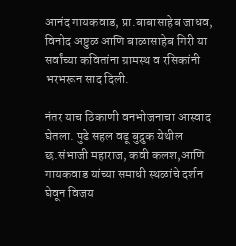आनंद गायकवाड, प्रा.बाबासाहेब जाधव, विनोद अष्टुळ आणि बाळासाहेब गिरी या सर्वांच्या कवितांना ग्रामस्थ व रसिकांनी भरभरून साद दिली.

नंतर याच ठिकाणी वनभोजनाचा आस्वाद घेतला. पुढे सहल वढू बुद्रुक येथील छ.संभाजी महाराज, कवी कलश,आणि गायकवाड यांच्या समाधी स्थळांचे दर्शन घेवून विजय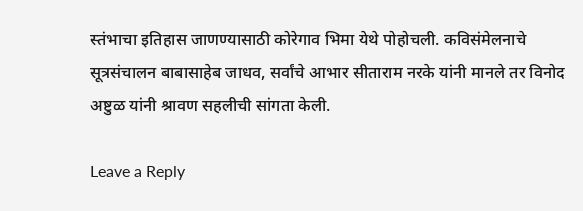स्तंभाचा इतिहास जाणण्यासाठी कोरेगाव भिमा येथे पोहोचली. कविसंमेलनाचे सूत्रसंचालन बाबासाहेब जाधव, सर्वांचे आभार सीताराम नरके यांनी मानले तर विनोद अष्टुळ यांनी श्रावण सहलीची सांगता केली.

Leave a Reply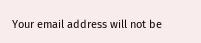Your email address will not be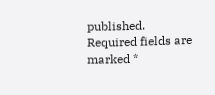published. Required fields are marked *